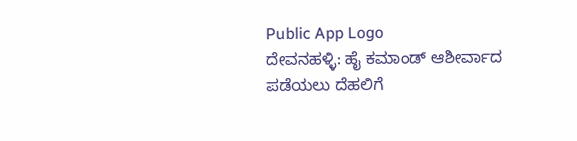Public App Logo
ದೇವನಹಳ್ಳಿ: ಹೈ ಕಮಾಂಡ್ ಆಶೀರ್ವಾದ ಪಡೆಯಲು ದೆಹಲಿಗೆ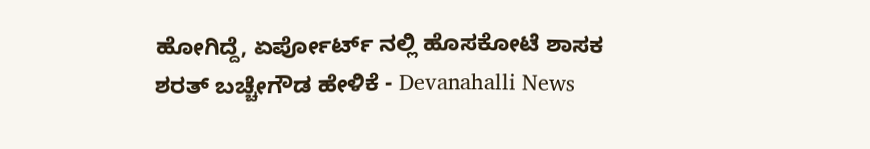ಹೋಗಿದ್ದೆ, ಏರ್ಪೋರ್ಟ್ ನಲ್ಲಿ ಹೊಸಕೋಟೆ ಶಾಸಕ ಶರತ್ ಬಚ್ಚೇಗೌಡ ಹೇಳಿಕೆ - Devanahalli News